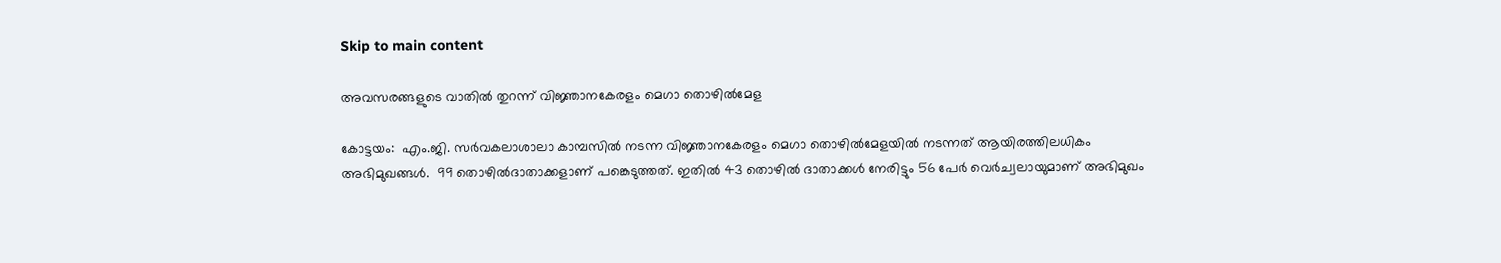Skip to main content

അവസരങ്ങളുടെ വാതില്‍ തുറന്ന് വിജ്ഞാനകേരളം മെഗാ തൊഴില്‍മേള

കോട്ടയം:  എം.ജി. സര്‍വകലാശാലാ കാമ്പസില്‍ നടന്ന വിജ്ഞാനകേരളം മെഗാ തൊഴില്‍മേളയില്‍ നടന്നത് ആയിരത്തിലധികം അഭിമുഖങ്ങള്‍.  99 തൊഴില്‍ദാതാക്കളാണ് പങ്കെടുത്തത്. ഇതില്‍ 43 തൊഴില്‍ ദാതാക്കള്‍ നേരിട്ടും 56 പേര്‍ വെര്‍ച്വലായുമാണ് അഭിമുഖം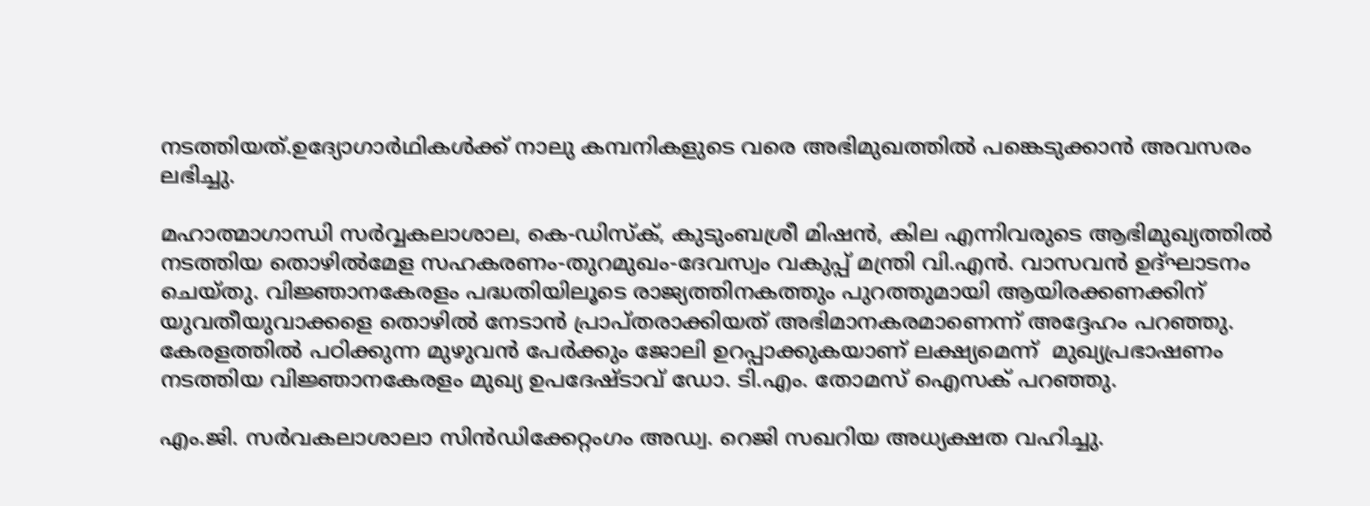നടത്തിയത്.ഉദ്യോഗാര്‍ഥികള്‍ക്ക് നാലു കമ്പനികളുടെ വരെ അഭിമുഖത്തില്‍ പങ്കെടുക്കാന്‍ അവസരം ലഭിച്ചു.

മഹാത്മാഗാന്ധി സര്‍വ്വകലാശാല, കെ-ഡിസ്‌ക്, കുടുംബശ്രീ മിഷന്‍, കില എന്നിവരുടെ ആഭിമുഖ്യത്തില്‍ നടത്തിയ തൊഴില്‍മേള സഹകരണം-തുറമുഖം-ദേവസ്വം വകുപ്പ് മന്ത്രി വി.എന്‍. വാസവന്‍ ഉദ്ഘാടനം ചെയ്തു. വിജ്ഞാനകേരളം പദ്ധതിയിലൂടെ രാജ്യത്തിനകത്തും പുറത്തുമായി ആയിരക്കണക്കിന്  യുവതീയുവാക്കളെ തൊഴില്‍ നേടാന്‍ പ്രാപ്തരാക്കിയത് അഭിമാനകരമാണെന്ന് അദ്ദേഹം പറഞ്ഞു. കേരളത്തില്‍ പഠിക്കുന്ന മുഴുവന്‍ പേര്‍ക്കും ജോലി ഉറപ്പാക്കുകയാണ് ലക്ഷ്യമെന്ന്  മുഖ്യപ്രഭാഷണം നടത്തിയ വിജ്ഞാനകേരളം മുഖ്യ ഉപദേഷ്ടാവ് ഡോ. ടി.എം. തോമസ് ഐസക് പറഞ്ഞു.

എം.ജി. സര്‍വകലാശാലാ സിന്‍ഡിക്കേറ്റംഗം അഡ്വ. റെജി സഖറിയ അധ്യക്ഷത വഹിച്ചു.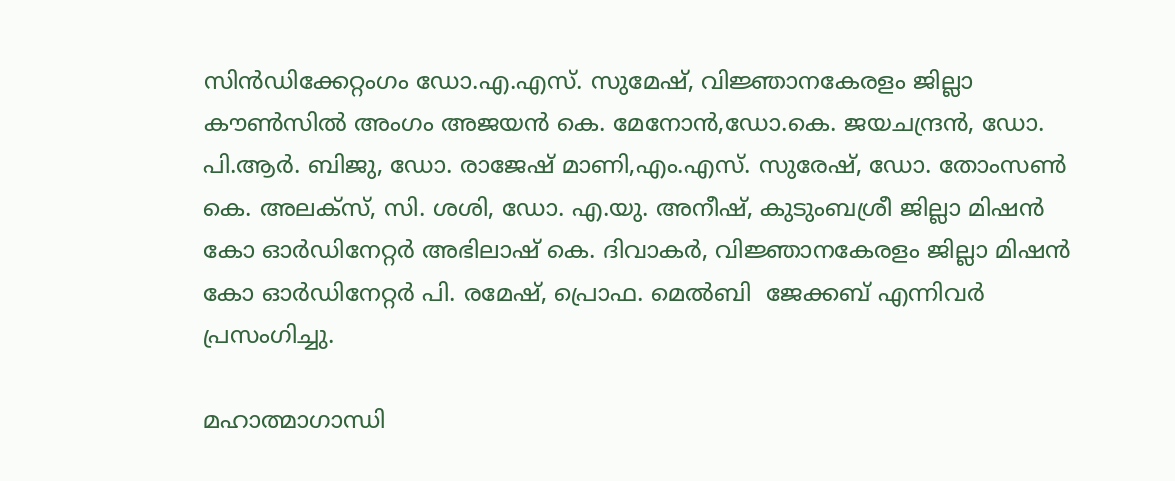സിന്‍ഡിക്കേറ്റംഗം ഡോ.എ.എസ്. സുമേഷ്, വിജ്ഞാനകേരളം ജില്ലാ കൗണ്‍സില്‍ അംഗം അജയന്‍ കെ. മേനോന്‍,ഡോ.കെ. ജയചന്ദ്രന്‍, ഡോ. പി.ആര്‍. ബിജു, ഡോ. രാജേഷ് മാണി,എം.എസ്. സുരേഷ്, ഡോ. തോംസണ്‍ കെ. അലക്സ്, സി. ശശി, ഡോ. എ.യു. അനീഷ്, കുടുംബശ്രീ ജില്ലാ മിഷന്‍ കോ ഓര്‍ഡിനേറ്റര്‍ അഭിലാഷ് കെ. ദിവാകര്‍, വിജ്ഞാനകേരളം ജില്ലാ മിഷന്‍ കോ ഓര്‍ഡിനേറ്റര്‍ പി. രമേഷ്, പ്രൊഫ. മെല്‍ബി  ജേക്കബ് എന്നിവര്‍ പ്രസംഗിച്ചു.

മഹാത്മാഗാന്ധി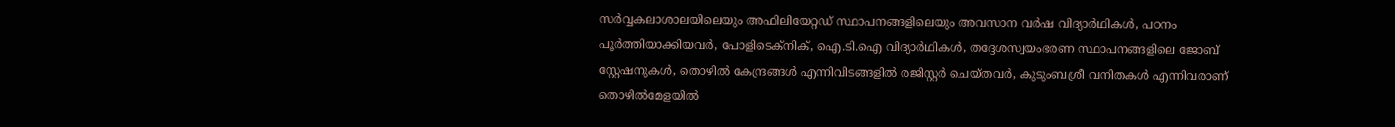സര്‍വ്വകലാശാലയിലെയും അഫിലിയേറ്റഡ് സ്ഥാപനങ്ങളിലെയും അവസാന വര്‍ഷ വിദ്യാര്‍ഥികള്‍, പഠനം പൂര്‍ത്തിയാക്കിയവര്‍, പോളിടെക്നിക്, ഐ.ടി.ഐ വിദ്യാര്‍ഥികള്‍, തദ്ദേശസ്വയംഭരണ സ്ഥാപനങ്ങളിലെ ജോബ് സ്റ്റേഷനുകള്‍, തൊഴില്‍ കേന്ദ്രങ്ങള്‍ എന്നിവിടങ്ങളില്‍ രജിസ്റ്റര്‍ ചെയ്തവര്‍, കുടുംബശ്രീ വനിതകള്‍ എന്നിവരാണ് തൊഴില്‍മേളയില്‍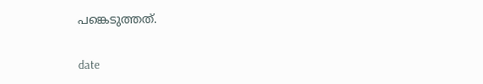പങ്കെടുത്തത്.


date